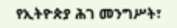የኢትዮጵያ ሕገ መንግሥት፣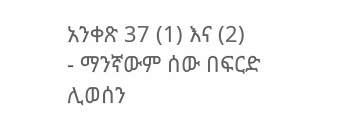አንቀጽ 37 (1) እና (2)
- ማንኛውም ሰው በፍርድ ሊወሰን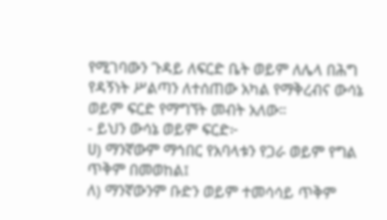የሚገባውን ጉዳይ ለፍርድ ቤት ወይም ለሌላ በሕግ የዳኝነት ሥልጣን ለተሰጠው አካል የማቅረብና ውሳኔ ወይም ፍርድ የማግኘት መብት አለው።
- ይህን ውሳኔ ወይም ፍርድ፦
ሀ) ማንኛውም ማኅበር የአባላቱን የጋራ ወይም የግል ጥቅም በመወከል፤
ለ) ማንኛውንም ቡድን ወይም ተመሳሳይ ጥቅም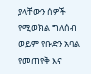ያላቸውን ሰዎች የሚወክል ግለሰብ ወይም የቡድን አባል የመጠየቅ እና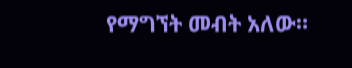የማግኘት መብት አለው።